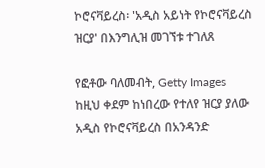ኮሮናቫይረስ፡ 'አዲስ አይነት የኮሮናቫይረስ ዝርያ' በእንግሊዝ መገኘቱ ተገለጸ

የፎቶው ባለመብት, Getty Images
ከዚህ ቀደም ከነበረው የተለየ ዝርያ ያለው አዲስ የኮሮናቫይረስ በአንዳንድ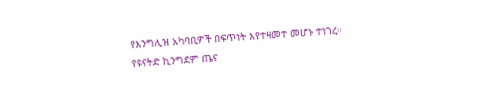የእንግሊዝ አካባቢዎች በፍጥነት እየተዛመተ መሆኑ ተነገረ።
የዩናትድ ኪንግደም ጤና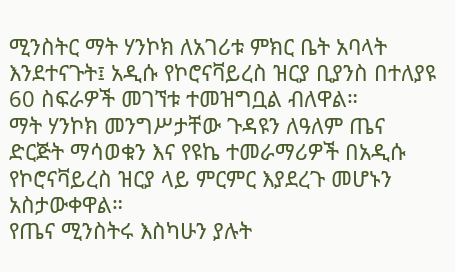ሚንስትር ማት ሃንኮክ ለአገሪቱ ምክር ቤት አባላት እንደተናጉት፤ አዲሱ የኮሮናቫይረስ ዝርያ ቢያንስ በተለያዩ 60 ስፍራዎች መገኘቱ ተመዝግቧል ብለዋል።
ማት ሃንኮክ መንግሥታቸው ጉዳዩን ለዓለም ጤና ድርጅት ማሳወቁን እና የዩኬ ተመራማሪዎች በአዲሱ የኮሮናቫይረስ ዝርያ ላይ ምርምር እያደረጉ መሆኑን አስታውቀዋል።
የጤና ሚንስትሩ እስካሁን ያሉት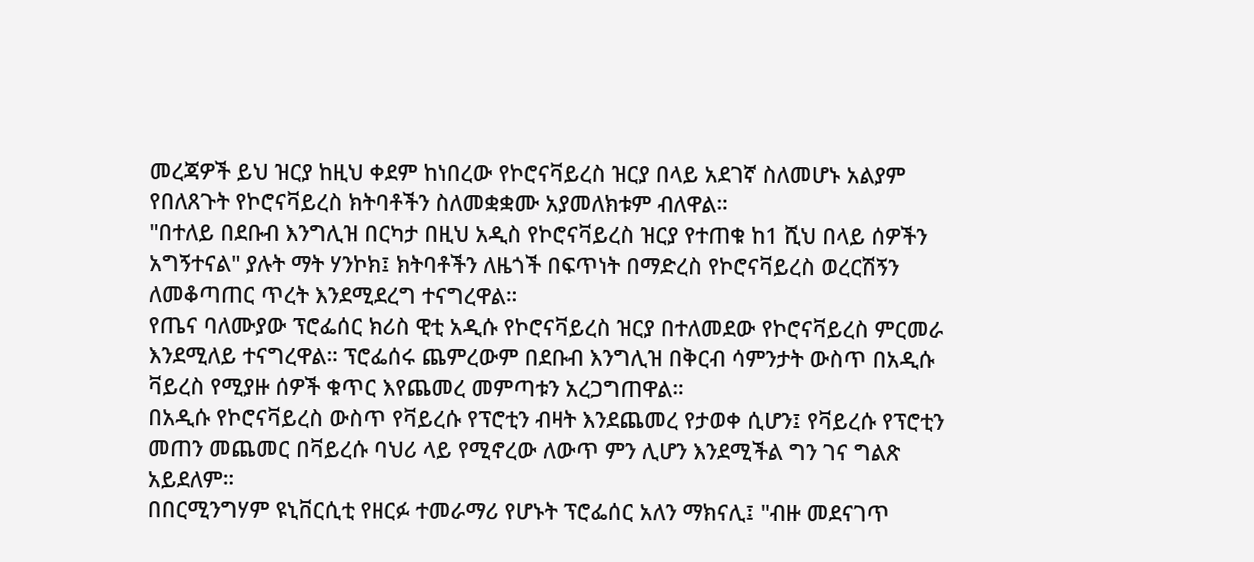መረጃዎች ይህ ዝርያ ከዚህ ቀደም ከነበረው የኮሮናቫይረስ ዝርያ በላይ አደገኛ ስለመሆኑ አልያም የበለጸጉት የኮሮናቫይረስ ክትባቶችን ስለመቋቋሙ አያመለክቱም ብለዋል።
"በተለይ በደቡብ እንግሊዝ በርካታ በዚህ አዲስ የኮሮናቫይረስ ዝርያ የተጠቁ ከ1 ሺህ በላይ ሰዎችን አግኝተናል" ያሉት ማት ሃንኮክ፤ ክትባቶችን ለዜጎች በፍጥነት በማድረስ የኮሮናቫይረስ ወረርሽኝን ለመቆጣጠር ጥረት እንደሚደረግ ተናግረዋል።
የጤና ባለሙያው ፕሮፌሰር ክሪስ ዊቲ አዲሱ የኮሮናቫይረስ ዝርያ በተለመደው የኮሮናቫይረስ ምርመራ እንደሚለይ ተናግረዋል። ፕሮፌሰሩ ጨምረውም በደቡብ እንግሊዝ በቅርብ ሳምንታት ውስጥ በአዲሱ ቫይረስ የሚያዙ ሰዎች ቁጥር እየጨመረ መምጣቱን አረጋግጠዋል።
በአዲሱ የኮሮናቫይረስ ውስጥ የቫይረሱ የፕሮቲን ብዛት እንደጨመረ የታወቀ ሲሆን፤ የቫይረሱ የፕሮቲን መጠን መጨመር በቫይረሱ ባህሪ ላይ የሚኖረው ለውጥ ምን ሊሆን እንደሚችል ግን ገና ግልጽ አይደለም።
በበርሚንግሃም ዩኒቨርሲቲ የዘርፉ ተመራማሪ የሆኑት ፕሮፌሰር አለን ማክናሊ፤ "ብዙ መደናገጥ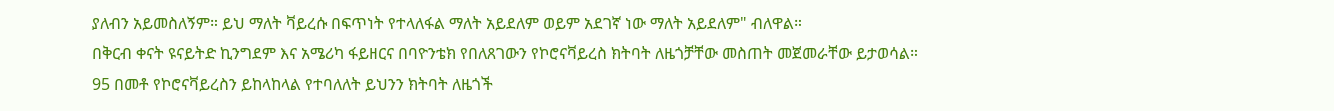ያለብን አይመስለኝም። ይህ ማለት ቫይረሱ በፍጥነት የተላለፋል ማለት አይደለም ወይም አደገኛ ነው ማለት አይደለም" ብለዋል።
በቅርብ ቀናት ዩናይትድ ኪንግደም እና አሜሪካ ፋይዘርና በባዮንቴክ የበለጸገውን የኮሮናቫይረስ ክትባት ለዜጎቻቸው መስጠት መጀመራቸው ይታወሳል።
95 በመቶ የኮሮናቫይረስን ይከላከላል የተባለለት ይህንን ክትባት ለዜጎች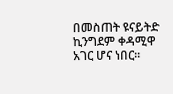በመስጠት ዩናይትድ ኪንግደም ቀዳሚዋ አገር ሆና ነበር።